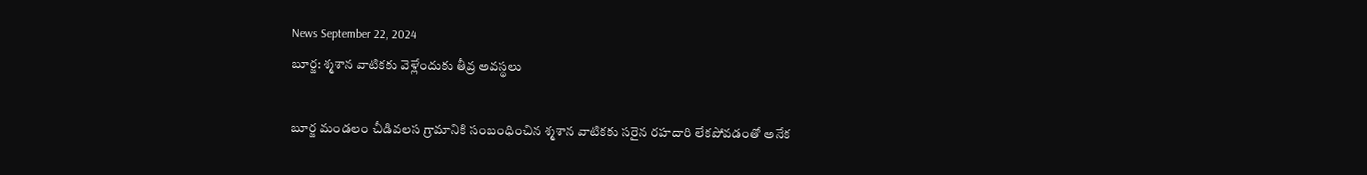News September 22, 2024
బూర్జ: శ్మశాన వాటికకు వెళ్లేందుకు తీవ్ర అవస్థలు

బూర్జ మండలం చీడివలస గ్రామానికి సంబంధించిన శ్మశాన వాటికకు సరైన రహదారి లేకపోవడంతో అనేక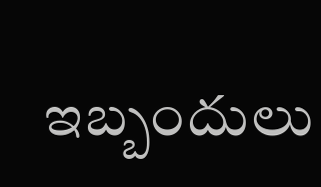ఇబ్బందులు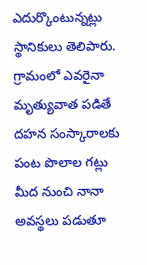ఎదుర్కొంటున్నట్లు స్థానికులు తెలిపారు. గ్రామంలో ఎవరైనా మృత్యువాత పడితే దహన సంస్కారాలకు పంట పొలాల గట్లు మీద నుంచి నానా అవస్థలు పడుతూ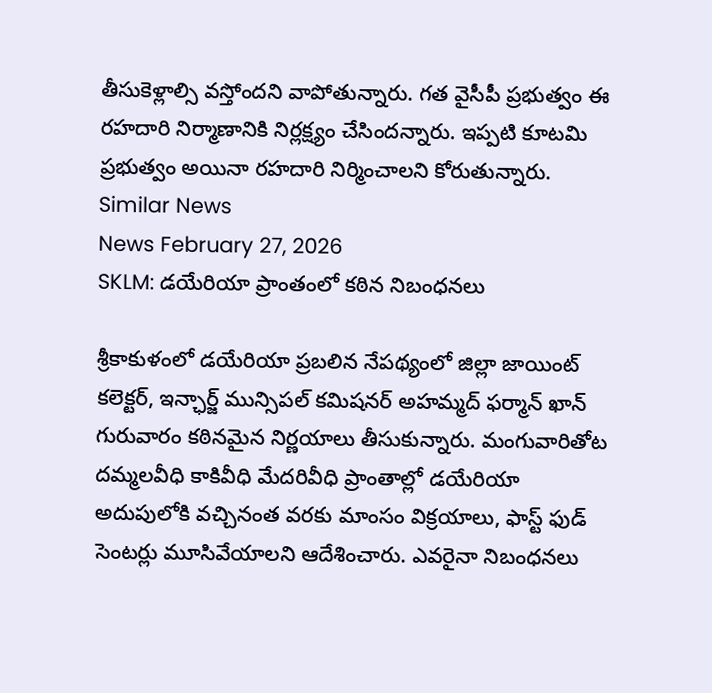తీసుకెళ్లాల్సి వస్తోందని వాపోతున్నారు. గత వైసీపీ ప్రభుత్వం ఈ రహదారి నిర్మాణానికి నిర్లక్ష్యం చేసిందన్నారు. ఇప్పటి కూటమి ప్రభుత్వం అయినా రహదారి నిర్మించాలని కోరుతున్నారు.
Similar News
News February 27, 2026
SKLM: డయేరియా ప్రాంతంలో కఠిన నిబంధనలు

శ్రీకాకుళంలో డయేరియా ప్రబలిన నేపథ్యంలో జిల్లా జాయింట్ కలెక్టర్, ఇన్ఛార్జ్ మున్సిపల్ కమిషనర్ అహమ్మద్ ఫర్మాన్ ఖాన్ గురువారం కఠినమైన నిర్ణయాలు తీసుకున్నారు. మంగువారితోట దమ్మలవీధి కాకివీధి మేదరివీధి ప్రాంతాల్లో డయేరియా అదుపులోకి వచ్చినంత వరకు మాంసం విక్రయాలు, ఫాస్ట్ ఫుడ్ సెంటర్లు మూసివేయాలని ఆదేశించారు. ఎవరైనా నిబంధనలు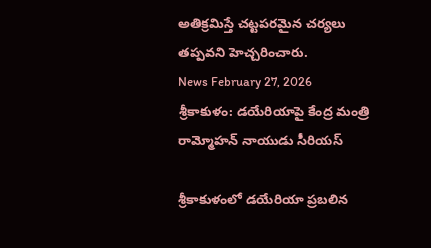అతిక్రమిస్తే చట్టపరమైన చర్యలు తప్పవని హెచ్చరించారు.
News February 27, 2026
శ్రీకాకుళం: డయేరియాపై కేంద్ర మంత్రి రామ్మోహన్ నాయుడు సీరియస్

శ్రీకాకుళంలో డయేరియా ప్రబలిన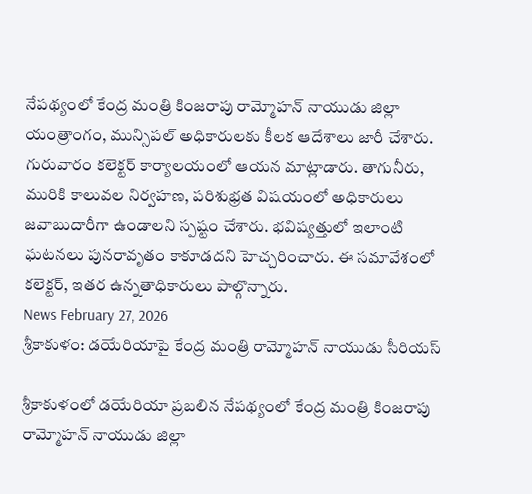నేపథ్యంలో కేంద్ర మంత్రి కింజరాపు రామ్మోహన్ నాయుడు జిల్లా యంత్రాంగం, మున్సిపల్ అధికారులకు కీలక ఆదేశాలు జారీ చేశారు. గురువారం కలెక్టర్ కార్యాలయంలో ఆయన మాట్లాడారు. తాగునీరు, మురికి కాలువల నిర్వహణ, పరిశుభ్రత విషయంలో అధికారులు జవాబుదారీగా ఉండాలని స్పష్టం చేశారు. భవిష్యత్తులో ఇలాంటి ఘటనలు పునరావృతం కాకూడదని హెచ్చరించారు. ఈ సమావేశంలో కలెక్టర్, ఇతర ఉన్నతాధికారులు పాల్గొన్నారు.
News February 27, 2026
శ్రీకాకుళం: డయేరియాపై కేంద్ర మంత్రి రామ్మోహన్ నాయుడు సీరియస్

శ్రీకాకుళంలో డయేరియా ప్రబలిన నేపథ్యంలో కేంద్ర మంత్రి కింజరాపు రామ్మోహన్ నాయుడు జిల్లా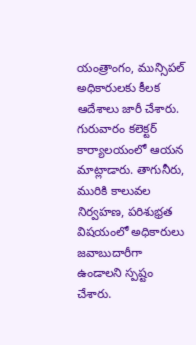యంత్రాంగం, మున్సిపల్ అధికారులకు కీలక ఆదేశాలు జారీ చేశారు. గురువారం కలెక్టర్ కార్యాలయంలో ఆయన మాట్లాడారు. తాగునీరు, మురికి కాలువల నిర్వహణ, పరిశుభ్రత విషయంలో అధికారులు జవాబుదారీగా ఉండాలని స్పష్టం చేశారు.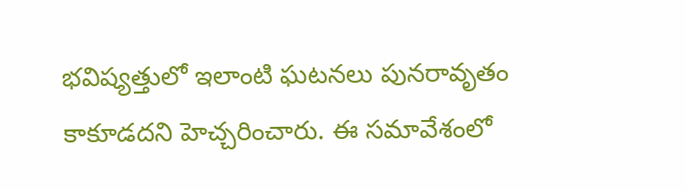భవిష్యత్తులో ఇలాంటి ఘటనలు పునరావృతం కాకూడదని హెచ్చరించారు. ఈ సమావేశంలో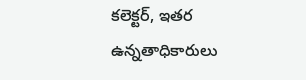కలెక్టర్, ఇతర ఉన్నతాధికారులు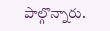పాల్గొన్నారు.